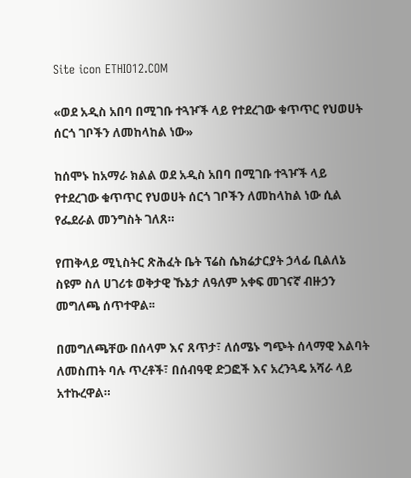Site icon ETHIO12.COM

«ወደ አዲስ አበባ በሚገቡ ተጓዦች ላይ የተደረገው ቁጥጥር የህወሀት ሰርጎ ገቦችን ለመከላከል ነው»

ከሰሞኑ ከአማራ ክልል ወደ አዲስ አበባ በሚገቡ ተጓዦች ላይ የተደረገው ቁጥጥር የህወሀት ሰርጎ ገቦችን ለመከላከል ነው ሲል የፌደራል መንግስት ገለጸ።

የጠቅላይ ሚኒስትር ጽሕፈት ቤት ፕሬስ ሴክሬታርያት ኃላፊ ቢልለኔ ስዩም ስለ ሀገሪቱ ወቅታዊ ኹኔታ ለዓለም አቀፍ መገናኛ ብዙኃን መግለጫ ሰጥተዋል፡፡

በመግለጫቸው በሰላም እና ጸጥታ፣ ለሰሜኑ ግጭት ሰላማዊ እልባት ለመስጠት ባሉ ጥረቶች፣ በሰብዓዊ ድጋፎች እና አረንጓዴ አሻራ ላይ አተኩረዋል።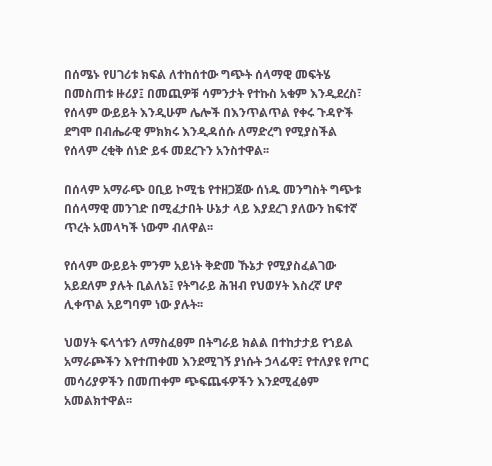በሰሜኑ የሀገሪቱ ክፍል ለተከሰተው ግጭት ሰላማዊ መፍትሄ በመስጠቱ ዙሪያ፤ በመጪዎቹ ሳምንታት የተኩስ አቁም እንዲደረስ፣ የሰላም ውይይት እንዲሁም ሌሎች በእንጥልጥል የቀሩ ጉዳዮች ደግሞ በብሔራዊ ምክክሩ እንዲዳሰሱ ለማድረግ የሚያስችል የሰላም ረቂቅ ሰነድ ይፋ መደረጉን አንስተዋል፡፡

በሰላም አማራጭ ዐቢይ ኮሚቴ የተዘጋጀው ሰነዱ መንግስት ግጭቱ በሰላማዊ መንገድ በሚፈታበት ሁኔታ ላይ እያደረገ ያለውን ከፍተኛ ጥረት አመላካች ነውም ብለዋል፡፡

የሰላም ውይይት ምንም አይነት ቅድመ ኹኔታ የሚያስፈልገው አይደለም ያሉት ቢልለኔ፤ የትግራይ ሕዝብ የህወሃት እስረኛ ሆኖ ሊቀጥል አይግባም ነው ያሉት፡፡

ህወሃት ፍላጎቱን ለማስፈፀም በትግራይ ክልል በተከታታይ የኀይል አማራጮችን እየተጠቀመ እንደሚገኝ ያነሱት ኃላፊዋ፤ የተለያዩ የጦር መሳሪያዎችን በመጠቀም ጭፍጨፋዎችን እንደሚፈፅም አመልክተዋል፡፡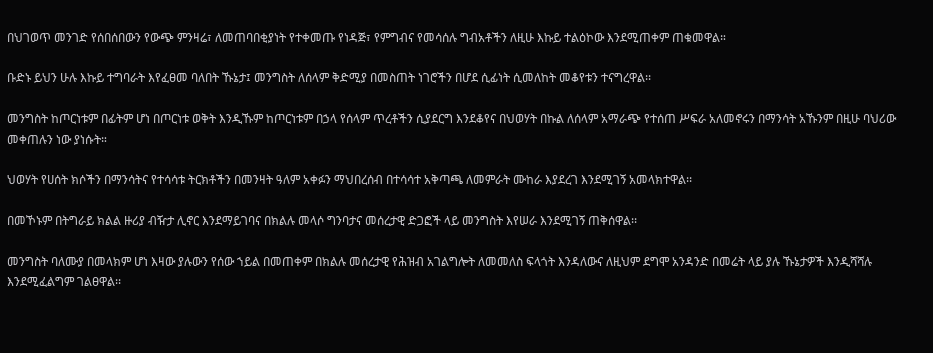በህገወጥ መንገድ የሰበሰበውን የውጭ ምንዛሬ፣ ለመጠባበቂያነት የተቀመጡ የነዳጅ፣ የምግብና የመሳሰሉ ግብአቶችን ለዚሁ እኩይ ተልዕኮው እንደሚጠቀም ጠቁመዋል።

ቡድኑ ይህን ሁሉ እኩይ ተግባራት እየፈፀመ ባለበት ኹኔታ፤ መንግስት ለሰላም ቅድሚያ በመስጠት ነገሮችን በሆደ ሲፊነት ሲመለከት መቆየቱን ተናግረዋል፡፡

መንግስት ከጦርነቱም በፊትም ሆነ በጦርነቱ ወቅት እንዲኹም ከጦርነቱም በኃላ የሰላም ጥረቶችን ሲያደርግ እንደቆየና በህወሃት በኩል ለሰላም አማራጭ የተሰጠ ሥፍራ አለመኖሩን በማንሳት አኹንም በዚሁ ባህሪው መቀጠሉን ነው ያነሱት።

ህወሃት የሀሰት ክሶችን በማንሳትና የተሳሳቱ ትርክቶችን በመንዛት ዓለም አቀፉን ማህበረሰብ በተሳሳተ አቅጣጫ ለመምራት ሙከራ እያደረገ እንደሚገኝ አመላክተዋል፡፡

በመኾኑም በትግራይ ክልል ዙሪያ ብዥታ ሊኖር እንደማይገባና በክልሉ መላሶ ግንባታና መሰረታዊ ድጋፎች ላይ መንግስት እየሠራ እንደሚገኝ ጠቅሰዋል፡፡

መንግስት ባለሙያ በመላክም ሆነ እዛው ያሉውን የሰው ኀይል በመጠቀም በክልሉ መሰረታዊ የሕዝብ አገልግሎት ለመመለስ ፍላጎት እንዳለውና ለዚህም ደግሞ አንዳንድ በመሬት ላይ ያሉ ኹኔታዎች እንዲሻሻሉ እንደሚፈልግም ገልፀዋል፡፡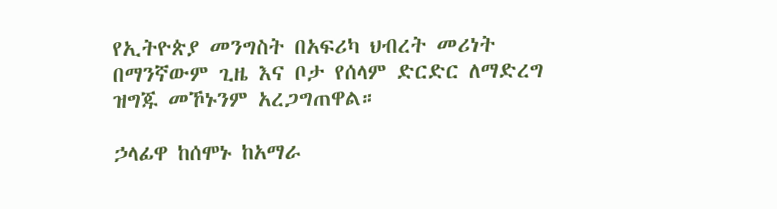የኢትዮጵያ መንግስት በአፍሪካ ህብረት መሪነት በማንኛውም ጊዜ እና ቦታ የሰላም ድርድር ለማድረግ ዝግጁ መኾኑንም አረጋግጠዋል።

ኃላፊዋ ከሰሞኑ ከአማራ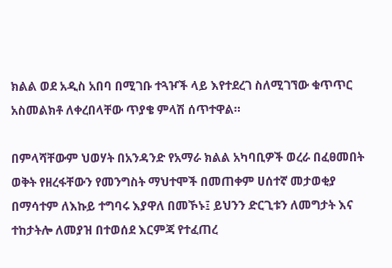ክልል ወደ አዲስ አበባ በሚገቡ ተጓዦች ላይ እየተደረገ ስለሚገኘው ቁጥጥር አስመልክቶ ለቀረበላቸው ጥያቄ ምላሽ ሰጥተዋል።

በምላሻቸውም ህወሃት በአንዳንድ የአማራ ክልል አካባቢዎች ወረራ በፈፀመበት ወቅት የዘረፋቸውን የመንግስት ማህተሞች በመጠቀም ሀሰተኛ መታወቂያ በማሳተም ለእኩይ ተግባሩ እያዋለ በመኾኑ፤ ይህንን ድርጊቱን ለመግታት እና ተከታትሎ ለመያዝ በተወሰደ እርምጃ የተፈጠረ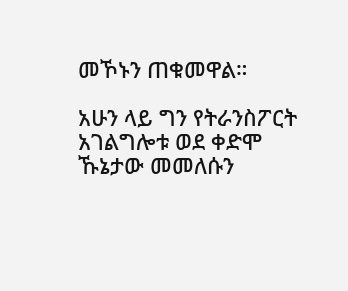መኾኑን ጠቁመዋል።

አሁን ላይ ግን የትራንስፖርት አገልግሎቱ ወደ ቀድሞ ኹኔታው መመለሱን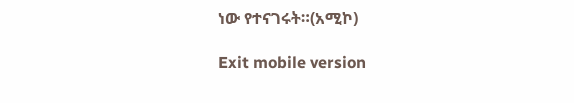ነው የተናገሩት።(አሚኮ)

Exit mobile version